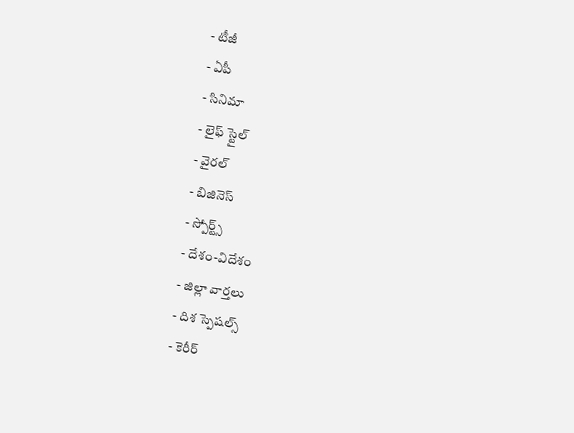- టీజీ
- ఏపీ
- సినిమా
- లైఫ్ స్టైల్
- వైరల్
- బిజినెస్
- స్పోర్ట్స్
- దేశం-విదేశం
- జిల్లా వార్తలు
- దిశ స్పెషల్స్
- కెరీర్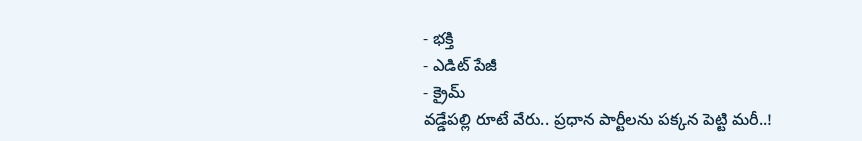- భక్తి
- ఎడిట్ పేజీ
- క్రైమ్
వడ్డేపల్లి రూటే వేరు.. ప్రధాన పార్టీలను పక్కన పెట్టి మరీ..!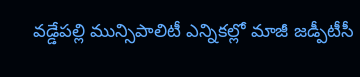వడ్డేపల్లి మున్సిపాలిటీ ఎన్నికల్లో మాజీ జడ్పీటీసీ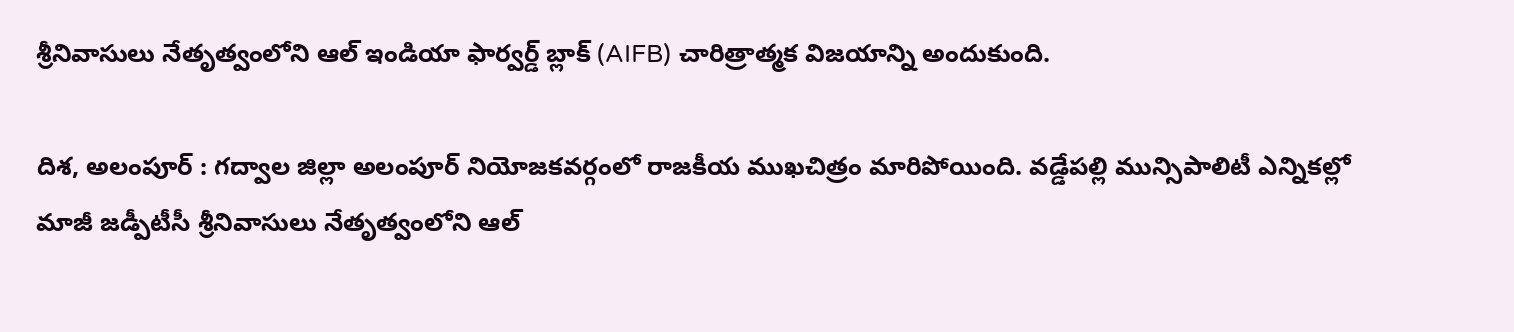శ్రీనివాసులు నేతృత్వంలోని ఆల్ ఇండియా ఫార్వర్డ్ బ్లాక్ (AIFB) చారిత్రాత్మక విజయాన్ని అందుకుంది.

దిశ, అలంపూర్ : గద్వాల జిల్లా అలంపూర్ నియోజకవర్గంలో రాజకీయ ముఖచిత్రం మారిపోయింది. వడ్డేపల్లి మున్సిపాలిటీ ఎన్నికల్లో మాజీ జడ్పీటీసీ శ్రీనివాసులు నేతృత్వంలోని ఆల్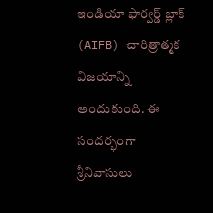ఇండియా ఫార్వర్డ్ బ్లాక్ (AIFB) చారిత్రాత్మక విజయాన్ని అందుకుంది. ఈ సందర్భంగా శ్రీనివాసులు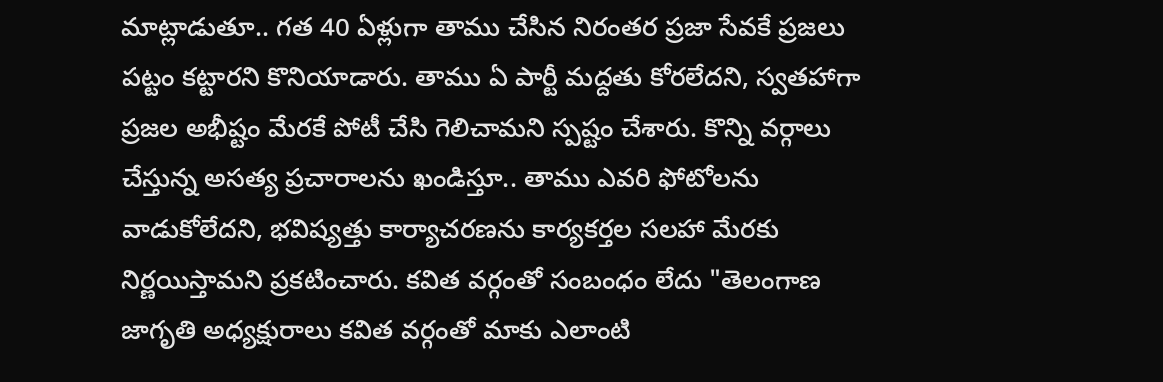మాట్లాడుతూ.. గత 40 ఏళ్లుగా తాము చేసిన నిరంతర ప్రజా సేవకే ప్రజలు పట్టం కట్టారని కొనియాడారు. తాము ఏ పార్టీ మద్దతు కోరలేదని, స్వతహాగా ప్రజల అభీష్టం మేరకే పోటీ చేసి గెలిచామని స్పష్టం చేశారు. కొన్ని వర్గాలు చేస్తున్న అసత్య ప్రచారాలను ఖండిస్తూ.. తాము ఎవరి ఫోటోలను వాడుకోలేదని, భవిష్యత్తు కార్యాచరణను కార్యకర్తల సలహా మేరకు నిర్ణయిస్తామని ప్రకటించారు. కవిత వర్గంతో సంబంధం లేదు "తెలంగాణ జాగృతి అధ్యక్షురాలు కవిత వర్గంతో మాకు ఎలాంటి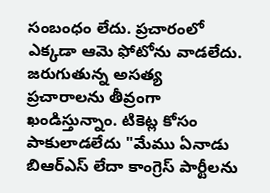సంబంధం లేదు. ప్రచారంలో ఎక్కడా ఆమె ఫోటోను వాడలేదు. జరుగుతున్న అసత్య ప్రచారాలను తీవ్రంగా ఖండిస్తున్నాం. టికెట్ల కోసం పాకులాడలేదు "మేము ఏనాడు బిఆర్ఎస్ లేదా కాంగ్రెస్ పార్టీలను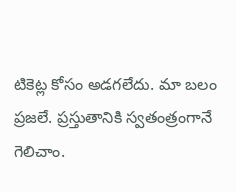టికెట్ల కోసం అడగలేదు. మా బలం ప్రజలే. ప్రస్తుతానికి స్వతంత్రంగానే గెలిచాం.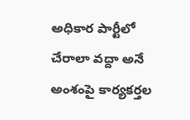అధికార పార్టీలో చేరాలా వద్దా అనే అంశంపై కార్యకర్తల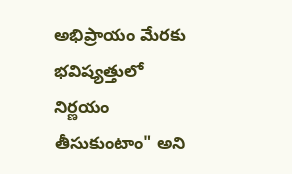అభిప్రాయం మేరకు భవిష్యత్తులో నిర్ణయం తీసుకుంటాం" అని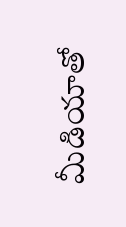మీడియాతో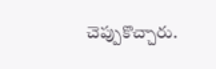చెప్పుకొచ్చారు.